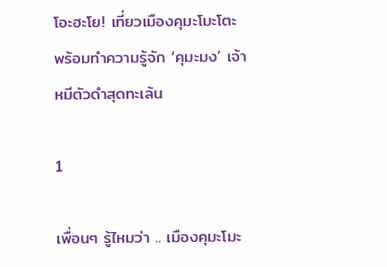โอะฮะโย! เที่ยวเมืองคุมะโมะโตะ พร้อมทำความรู้จัก ‘คุมะมง’ เจ้าหมีตัวดำสุดทะเล้น

1

เพื่อนๆ รู้ไหมว่า .. เมืองคุมะโมะ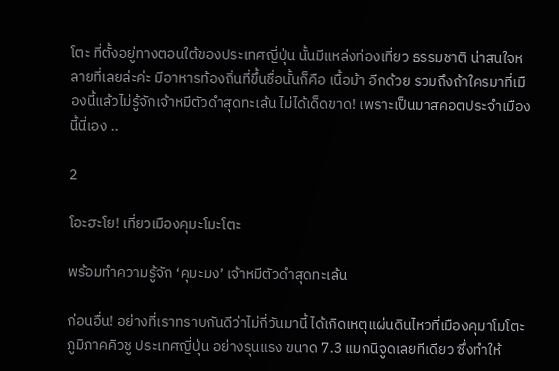โตะ ที่ตั้งอยู่ทางตอนใต้ของประเทศญี่ปุ่น นั้นมีแหล่งท่องเที่ยว ธรรมชาติ น่าสนใจหลายที่เลยล่ะค่ะ มีอาหารท้องถิ่นที่ขึ้นชื่อนั้นก็คือ เนื้อม้า อีกด้วย รวมถึงถ้าใครมาที่เมืองนี้แล้วไม่รู้จักเจ้าหมีตัวดำสุดทะเล้น ไม่ได้เด็ดขาด! เพราะเป็นมาสคอตประจำเมืองนี้นี่เอง ..

2

โอะฮะโย! เที่ยวเมืองคุมะโมะโตะ

พร้อมทำความรู้จัก ‘คุมะมง’ เจ้าหมีตัวดำสุดทะเล้น

ก่อนอื่น! อย่างที่เราทราบกันดีว่าไม่กี่วันมานี้ ได้เกิดเหตุแผ่นดินไหวที่เมืองคุมาโมโตะ ภูมิภาคคิวชู ประเทศญี่ปุ่น อย่างรุนแรง ขนาด 7.3 แมกนิจูดเลยทีเดียว ซึ่งทำให้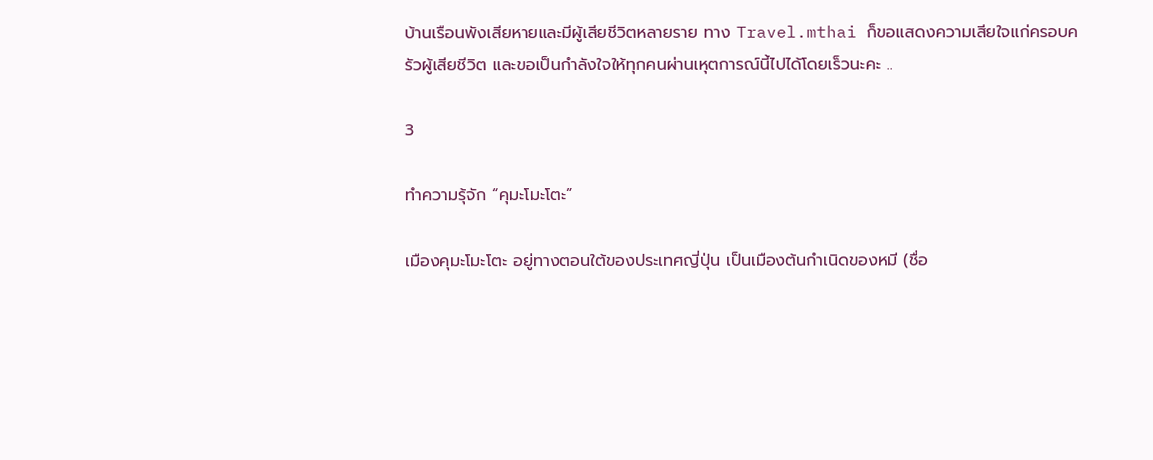บ้านเรือนพังเสียหายและมีผู้เสียชีวิตหลายราย ทาง Travel.mthai ก็ขอแสดงความเสียใจแก่ครอบครัวผู้เสียชีวิต และขอเป็นกำลังใจให้ทุกคนผ่านเหุตการณ์นี้ไปได้โดยเร็วนะคะ ..

3

ทำความรุ้จัก “คุมะโมะโตะ”

เมืองคุมะโมะโตะ อยู่ทางตอนใต้ของประเทศญี่ปุ่น เป็นเมืองต้นกำเนิดของหมี (ชื่อ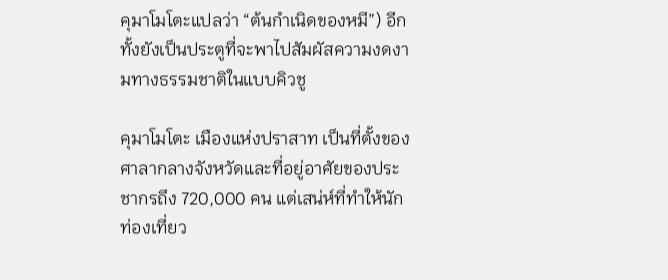คุมาโมโตะแปลว่า “ต้นกำเนิดของหมี”) อีกทั้งยังเป็นประตูที่จะพาไปสัมผัสความงดงามทางธรรมชาติในแบบคิวชู

คุมาโมโตะ เมืองแห่งปราสาท เป็นที่ตั้งของศาลากลางจังหวัดและที่อยู่อาศัยของประชากรถึง 720,000 คน แต่เสน่ห์ที่ทำให้นักท่องเที่ยว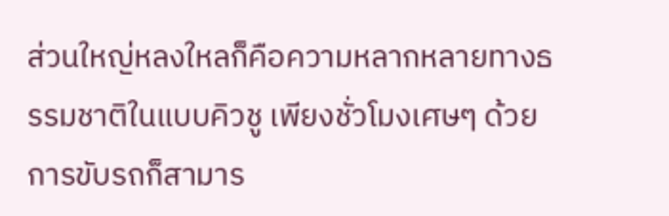ส่วนใหญ่หลงใหลก็คือความหลากหลายทางธรรมชาติในแบบคิวชู เพียงชั่วโมงเศษๆ ด้วยการขับรถก็สามาร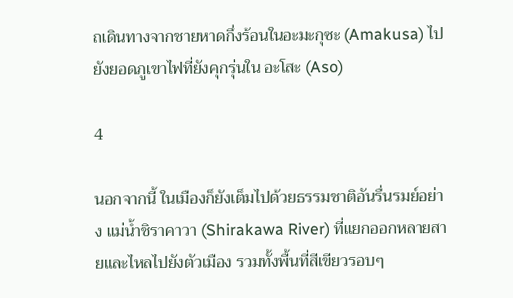ถเดินทางจากชายหาดกึ่งร้อนในอะมะกุซะ (Amakusa) ไปยังยอดภูเขาไฟที่ยังคุกรุ่นใน อะโสะ (Aso)

4

นอกจากนี้ ในเมืองก็ยังเต็มไปด้วยธรรมชาติอันรื่นรมย์อย่าง แม่น้ำชิราคาวา (Shirakawa River) ที่แยกออกหลายสายและไหลไปยังตัวเมือง รวมทั้งพื้นที่สีเขียวรอบๆ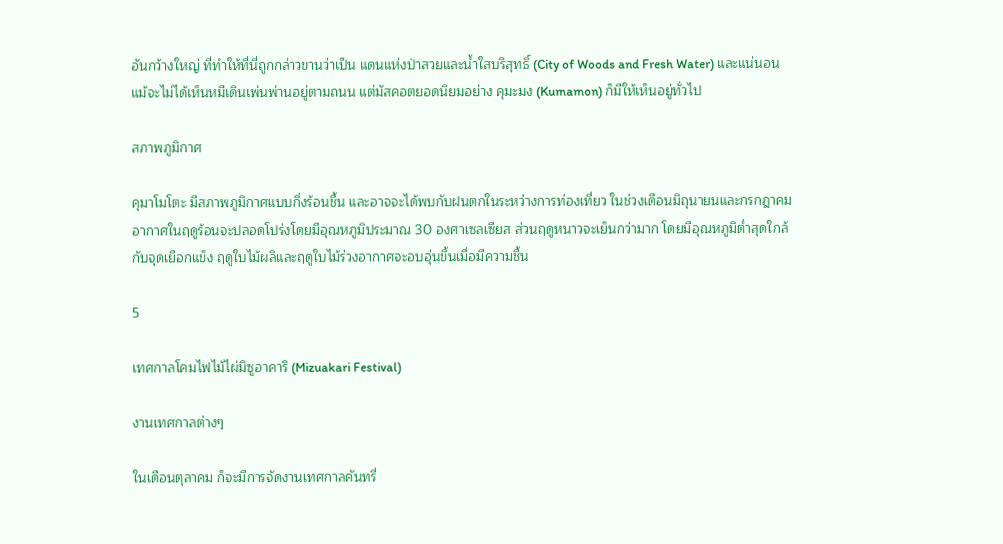อันกว้างใหญ่ ที่ทำให้ที่นี่ถูกกล่าวขานว่าเป็น แดนแห่งป่าสวยและน้ำใสบริสุทธิ์ (City of Woods and Fresh Water) และแน่นอนแม้จะไม่ได้เห็นหมีเดินเพ่นพ่านอยู่ตามถนน แต่มัสคอตยอดนิยมอย่าง คุมะมง (Kumamon) ก็มีให้เห็นอยู่ทั่วไป

สภาพภูมิกาศ

คุมาโมโตะ มีสภาพภูมิกาศแบบกึ่งร้อนชื้น และอาจจะได้พบกับฝนตกในระหว่างการท่องเที่ยว ในช่วงเดือนมิถุนายนและกรกฎาคม อากาศในฤดูร้อนจะปลอดโปร่งโดยมีอุณหภูมิประมาณ 30 องศาเซลเซียส ส่วนฤดูหนาวจะเย็นกว่ามาก โดยมีอุณหภูมิต่ำสุดใกล้กับจุดเยือกแข็ง ฤดูใบไม้ผลิและฤดูใบไม้ร่วงอากาศจะอบอุ่นขึ้นเมื่อมีความชื้น

5

เทศกาลโคมไฟไม้ไผ่มิซูอาคาริ (Mizuakari Festival)

งานเทศกาลต่างๆ

ในเดือนตุลาคม ก็จะมีการจัดงานเทศกาลคันทรี่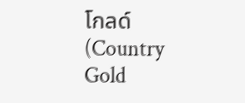โกลด์ (Country Gold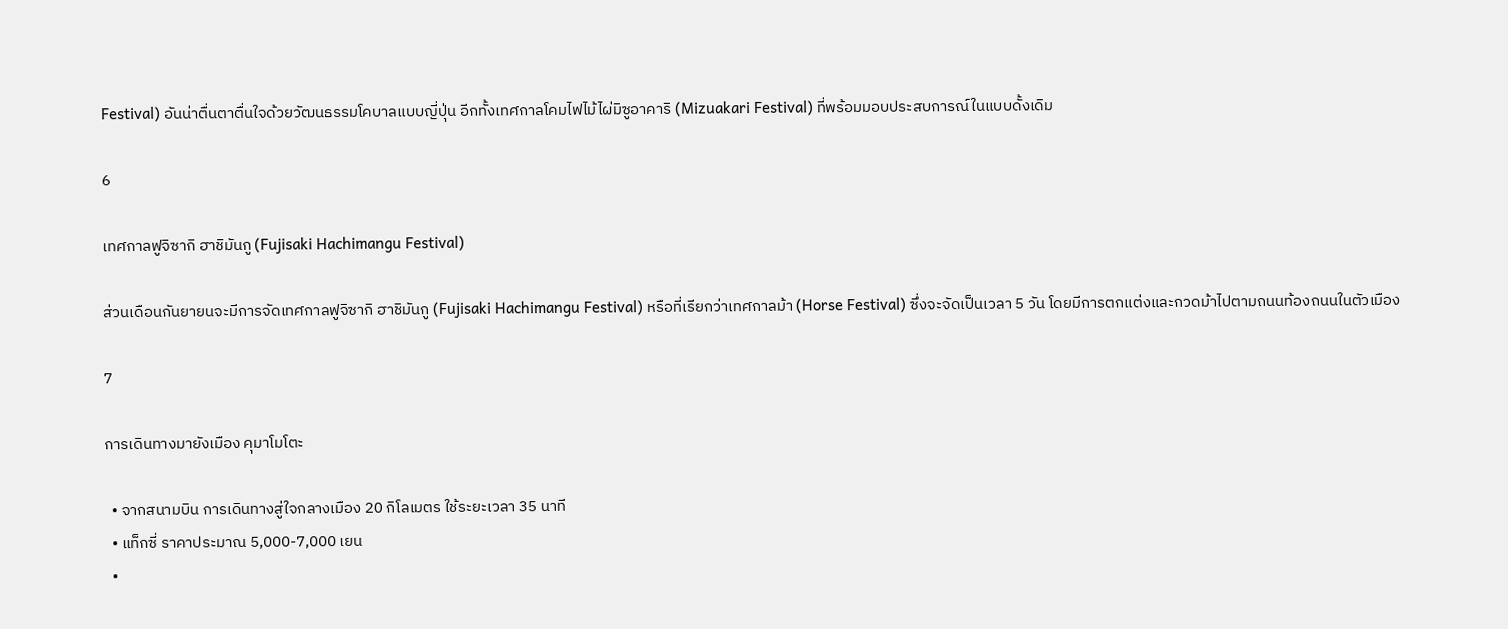Festival) อันน่าตื่นตาตื่นใจด้วยวัฒนธรรมโคบาลแบบญี่ปุ่น อีกทั้งเทศกาลโคมไฟไม้ไผ่มิซูอาคาริ (Mizuakari Festival) ที่พร้อมมอบประสบการณ์ในแบบดั้งเดิม

6

เทศกาลฟูจิซากิ ฮาชิมันกู (Fujisaki Hachimangu Festival)

ส่วนเดือนกันยายนจะมีการจัดเทศกาลฟูจิซากิ ฮาชิมันกู (Fujisaki Hachimangu Festival) หรือที่เรียกว่าเทศกาลม้า (Horse Festival) ซึ่งจะจัดเป็นเวลา 5 วัน โดยมีการตกแต่งและกวดม้าไปตามถนนท้องถนนในตัวเมือง

7

การเดินทางมายังเมือง คุมาโมโตะ

  • จากสนามบิน การเดินทางสู่ใจกลางเมือง 20 กิโลเมตร ใช้ระยะเวลา 35 นาที
  • แท็กซี่ ราคาประมาณ 5,000-7,000 เยน
  •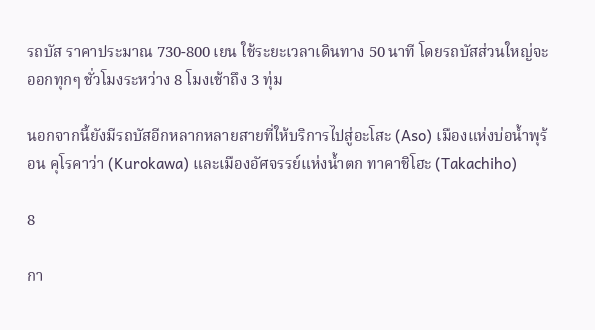รถบัส ราคาประมาณ 730-800 เยน ใช้ระยะเวลาเดินทาง 50 นาที โดยรถบัสส่วนใหญ่จะออกทุกๆ ชั่วโมงระหว่าง 8 โมงเช้าถึง 3 ทุ่ม

นอกจากนี้ยังมีรถบัสอีกหลากหลายสายที่ให้บริการไปสู่อะโสะ (Aso) เมืองแห่งบ่อน้ำพุร้อน คุโรคาว่า (Kurokawa) และเมืองอัศจรรย์แห่งน้ำตก ทาคาชิโฮะ (Takachiho)

8

กา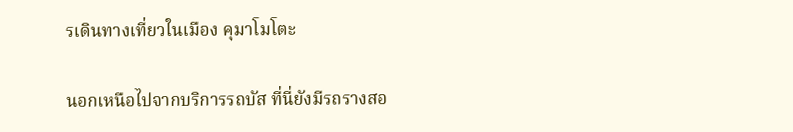รเดินทางเที่ยวในเมือง คุมาโมโตะ

นอกเหนือไปจากบริการรถบัส ที่นี่ยังมีรถรางสอ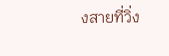งสายที่วิ่ง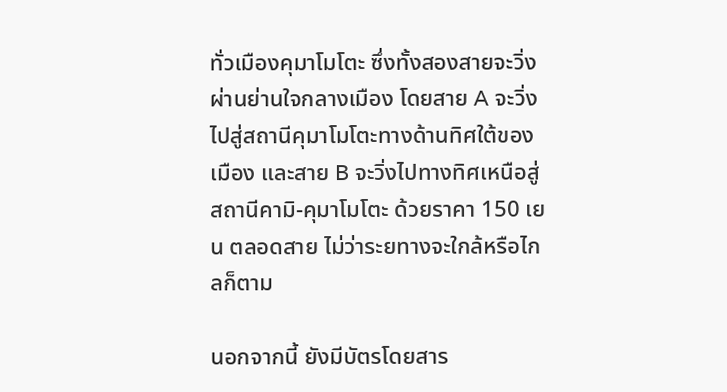ทั่วเมืองคุมาโมโตะ ซึ่งทั้งสองสายจะวิ่งผ่านย่านใจกลางเมือง โดยสาย A จะวิ่งไปสู่สถานีคุมาโมโตะทางด้านทิศใต้ของเมือง และสาย B จะวิ่งไปทางทิศเหนือสู่สถานีคามิ-คุมาโมโตะ ด้วยราคา 150 เยน ตลอดสาย ไม่ว่าระยทางจะใกล้หรือไกลก็ตาม

นอกจากนี้ ยังมีบัตรโดยสาร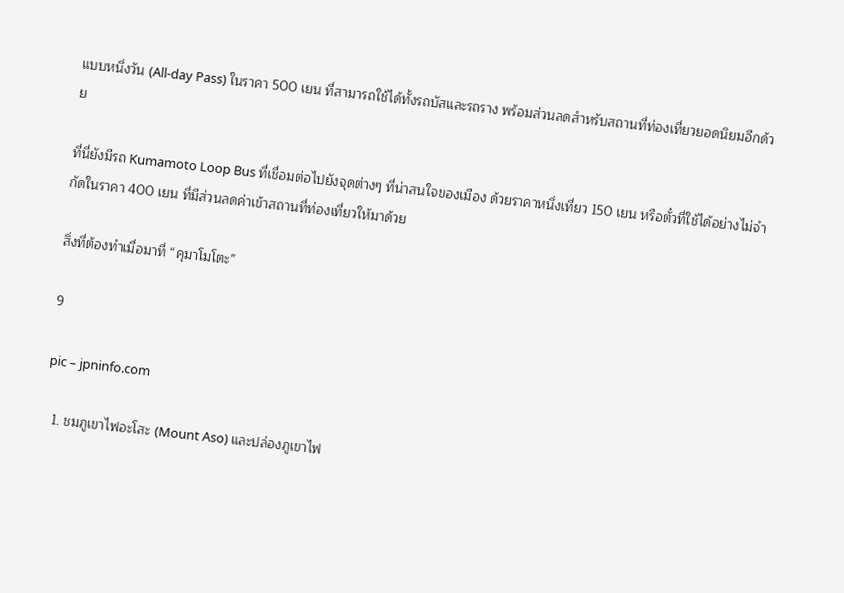แบบหนึ่งวัน (All-day Pass) ในราคา 500 เยน ที่สามารถใช้ได้ทั้งรถบัสและรถราง พร้อมส่วนลดสำหรับสถานที่ท่องเที่ยวยอดนิยมอีกด้วย

ที่นี่ยังมีรถ Kumamoto Loop Bus ที่เชื่อมต่อไปยังจุดต่างๆ ที่น่าสนใจของเมือง ด้วยราคาหนึ่งเที่ยว 150 เยน หรือตั๋วที่ใช้ได้อย่างไม่จำกัดในราคา 400 เยน ที่มีส่วนลดค่าเข้าสถานที่ท่องเที่ยวให้มาด้วย

สิ่งที่ต้องทำเมื่อมาที่ “คุมาโมโตะ”

9

pic – jpninfo.com

  1. ชมภูเขาไฟอะโสะ (Mount Aso) และปล่องภูเขาไฟ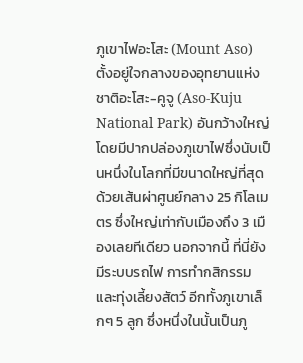ภูเขาไฟอะโสะ (Mount Aso) ตั้งอยู่ใจกลางของอุทยานแห่งชาติอะโสะ-คูจู (Aso-Kuju National Park) อันกว้างใหญ่ โดยมีปากปล่องภูเขาไฟซึ่งนับเป็นหนึ่งในโลกที่มีขนาดใหญ่ที่สุด ด้วยเส้นผ่าศูนย์กลาง 25 กิโลเมตร ซึ่งใหญ่เท่ากับเมืองถึง 3 เมืองเลยทีเดียว นอกจากนี้ ที่นี่ยังมีระบบรถไฟ การทำกสิกรรม และทุ่งเลี้ยงสัตว์ อีกทั้งภูเขาเล็กๆ 5 ลูก ซึ่งหนึ่งในนั้นเป็นภู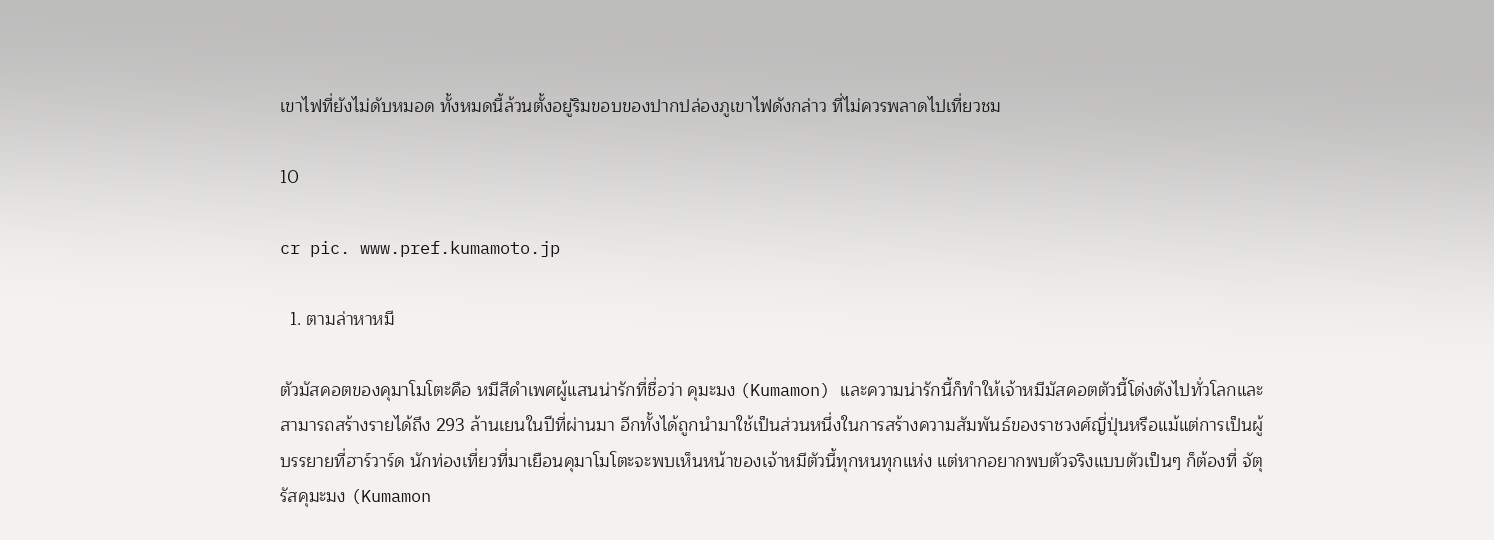เขาไฟที่ยังไม่ดับหมอด ทั้งหมดนี้ล้วนตั้งอยู่ริมขอบของปากปล่องภูเขาไฟดังกล่าว ที่ไม่ควรพลาดไปเที่ยวชม

10

cr pic. www.pref.kumamoto.jp

  1. ตามล่าหาหมี

ตัวมัสคอตของคุมาโมโตะคือ หมีสีดำเพศผู้แสนน่ารักที่ชื่อว่า คุมะมง (Kumamon) และความน่ารักนี้ก็ทำให้เจ้าหมีมัสคอตตัวนี้โด่งดังไปทั่วโลกและสามารถสร้างรายได้ถึง 293 ล้านเยนในปีที่ผ่านมา อีกทั้งได้ถูกนำมาใช้เป็นส่วนหนึ่งในการสร้างความสัมพันธ์ของราชวงศ์ญี่ปุ่นหรือแม้แต่การเป็นผู้บรรยายที่ฮาร์วาร์ด นักท่องเที่ยวที่มาเยือนคุมาโมโตะจะพบเห็นหน้าของเจ้าหมีตัวนี้ทุกหนทุกแห่ง แต่หากอยากพบตัวจริงแบบตัวเป็นๆ ก็ต้องที่ จัตุรัสคุมะมง (Kumamon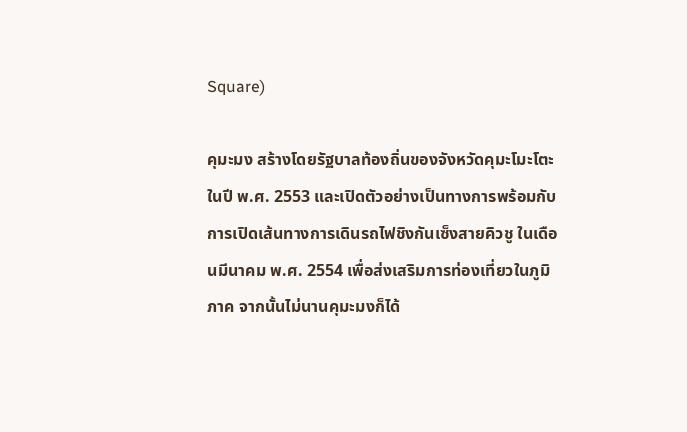Square)

คุมะมง สร้างโดยรัฐบาลท้องถิ่นของจังหวัดคุมะโมะโตะ ในปี พ.ศ. 2553 และเปิดตัวอย่างเป็นทางการพร้อมกับการเปิดเส้นทางการเดินรถไฟชิงกันเซ็งสายคิวชู ในเดือนมีนาคม พ.ศ. 2554 เพื่อส่งเสริมการท่องเที่ยวในภูมิภาค จากนั้นไม่นานคุมะมงก็ได้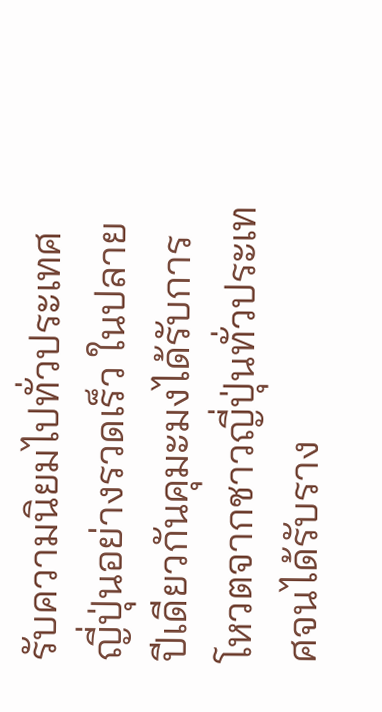รับความนิยมไปทั่วประเทศญี่ปุ่นอย่างรวดเร็ว ในปลายปีเดียวกันคุมะมงได้รับการโหวตจากชาวญี่ปุ่นทั่วประเทศจนได้รับราง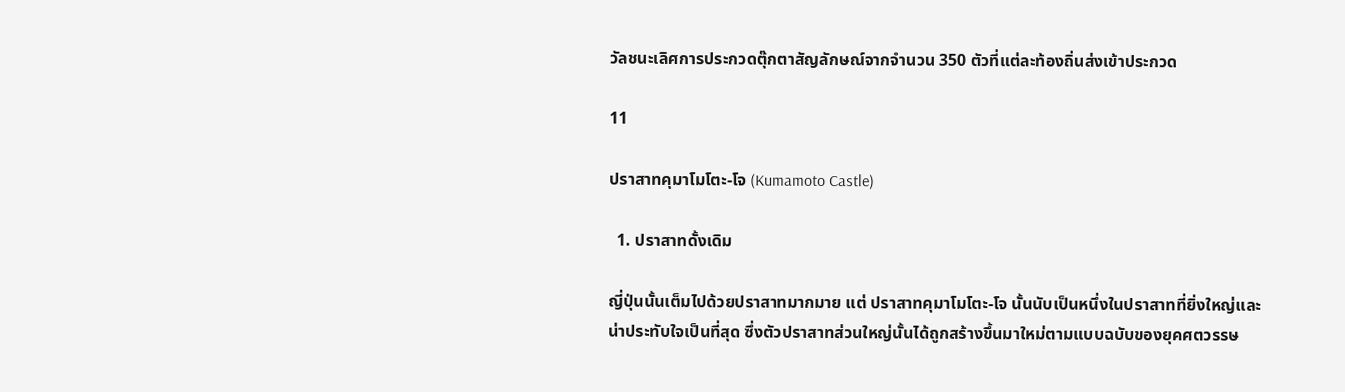วัลชนะเลิศการประกวดตุ๊กตาสัญลักษณ์จากจำนวน 350 ตัวที่แต่ละท้องถิ่นส่งเข้าประกวด

11

ปราสาทคุมาโมโตะ-โจ (Kumamoto Castle)

  1. ปราสาทดั้งเดิม

ญี่ปุ่นนั้นเต็มไปด้วยปราสาทมากมาย แต่ ปราสาทคุมาโมโตะ-โจ นั้นนับเป็นหนึ่งในปราสาทที่ยิ่งใหญ่และน่าประทับใจเป็นที่สุด ซึ่งตัวปราสาทส่วนใหญ่นั้นได้ถูกสร้างขึ้นมาใหม่ตามแบบฉบับของยุคศตวรรษ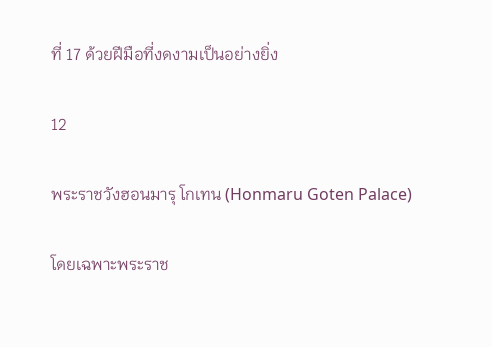ที่ 17 ด้วยฝีมือที่งดงามเป็นอย่างยิ่ง

12

พระราชวังฮอนมารุ โกเทน (Honmaru Goten Palace)

โดยเฉพาะพระราช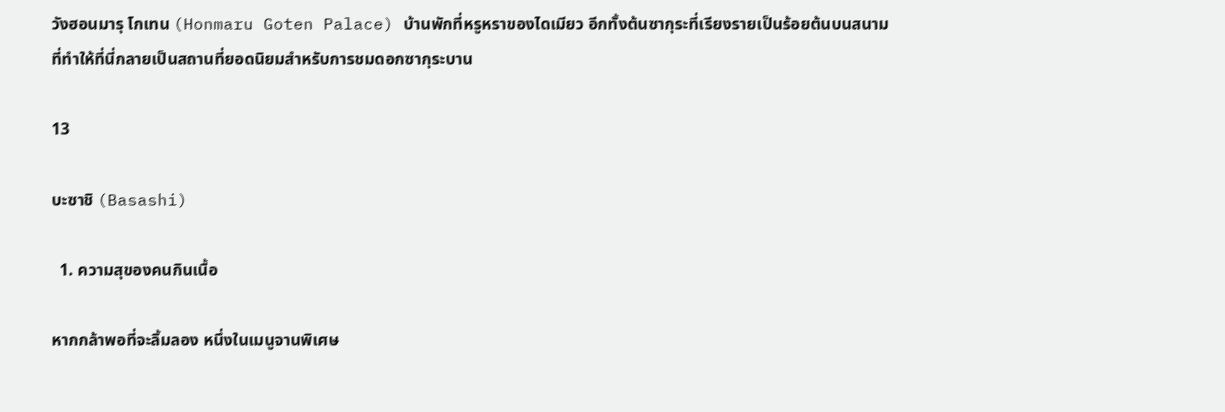วังฮอนมารุ โกเทน (Honmaru Goten Palace) บ้านพักที่หรูหราของไดเมียว อีกทั้งต้นซากุระที่เรียงรายเป็นร้อยต้นบนสนาม ที่ทำให้ที่นี่กลายเป็นสถานที่ยอดนิยมสำหรับการชมดอกซากุระบาน

13

บะซาชิ (Basashi)

  1. ความสุของคนกินเนื้อ

หากกล้าพอที่จะลิ้มลอง หนึ่งในเมนูจานพิเศษ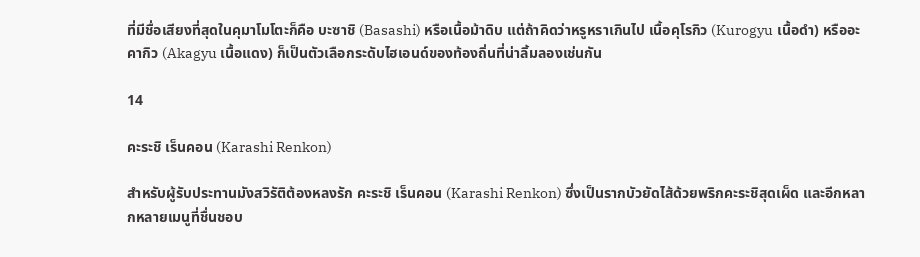ที่มีชื่อเสียงที่สุดในคุมาโมโตะก็คือ บะซาชิ (Basashi) หรือเนื้อม้าดิบ แต่ถ้าคิดว่าหรูหราเกินไป เนื้อคุโรกิว (Kurogyu เนื้อดำ) หรืออะคากิว (Akagyu เนื้อแดง) ก็เป็นตัวเลือกระดับไฮเอนด์ของท้องถิ่นที่น่าลิ้มลองเช่นกัน

14

คะระชิ เร็นคอน (Karashi Renkon)

สำหรับผู้รับประทานมังสวิรัติต้องหลงรัก คะระชิ เร็นคอน (Karashi Renkon) ซึ่งเป็นรากบัวยัดไส้ด้วยพริกคะระชิสุดเผ็ด และอีกหลากหลายเมนูที่ชื่นชอบ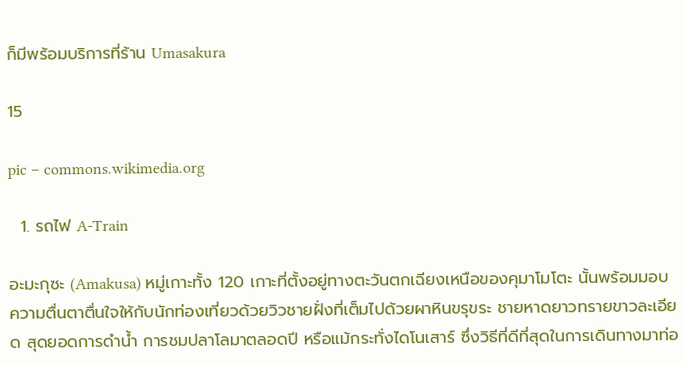ก็มีพร้อมบริการที่ร้าน Umasakura

15

pic – commons.wikimedia.org

  1. รถไฟ A-Train

อะมะกุซะ (Amakusa) หมู่เกาะทั้ง 120 เกาะที่ตั้งอยู่ทางตะวันตกเฉียงเหนือของคุมาโมโตะ นั้นพร้อมมอบความตื่นตาตื่นใจให้กับนักท่องเที่ยวด้วยวิวชายฝั่งที่เต็มไปด้วยผาหินขรุขระ ชายหาดยาวทรายขาวละเอียด สุดยอดการดำน้ำ การชมปลาโลมาตลอดปี หรือแม้กระทั่งไดโนเสาร์ ซึ่งวิธีที่ดีที่สุดในการเดินทางมาท่อ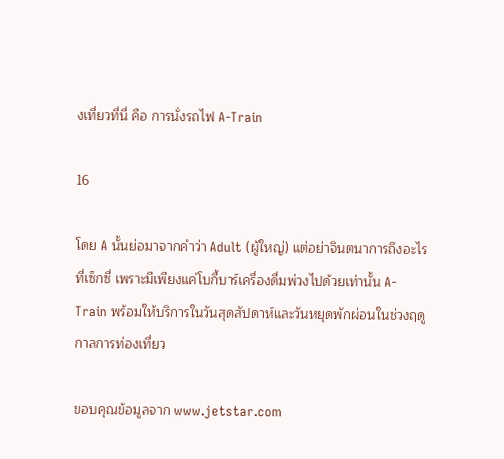งเที่ยวที่นี่ คือ การนั่งรถไฟ A-Train

16

โดย A นั้นย่อมาจากคำว่า Adult (ผู้ใหญ่) แต่อย่าจินตนาการถึงอะไรที่เซ็กซี่ เพราะมีเพียงแค่โบกี้บาร์เครื่องดื่มพ่วงไปด้วยเท่านั้น A-Train พร้อมให้บริการในวันสุดสัปดาห์และวันหยุดพักผ่อนในช่วงฤดูกาลการท่องเที่ยว

ขอบคุณข้อมูลจาก www.jetstar.com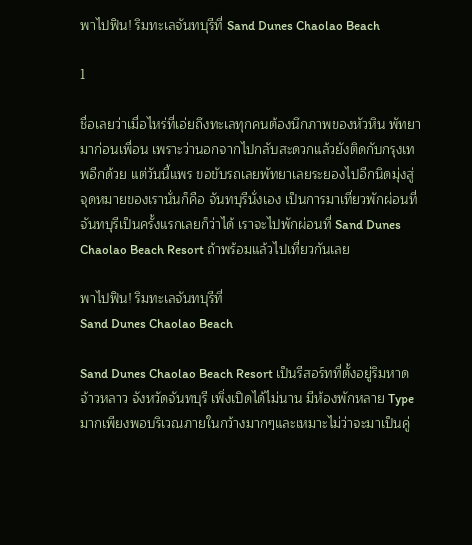พาไปฟิน! ริมทะเลจันทบุรีที่ Sand Dunes Chaolao Beach

1

ชื่อเลยว่าเมื่อไหร่ที่เอ่ยถึงทะเลทุกคนต้องนึกภาพของหัวหิน พัทยามาก่อนเพื่อน เพราะว่านอกจากไปกลับสะดวกแล้วยังติดกับกรุงเทพอีกด้วย แต่วันนี้แพร ขอขับรถเลยพัทยาเลยระยองไปอีกนิดมุ่งสู่จุดหมายของเรานั่นก็คือ จันทบุรีนั่งเอง เป็นการมาเที่ยวพักผ่อนที่จันทบุรีเป็นครั้งแรกเลยก็ว่าได้ เราจะไปพักผ่อนที่ Sand Dunes Chaolao Beach Resort ถ้าพร้อมแล้วไปเที่ยวกันเลย

พาไปฟิน! ริมทะเลจันทบุรีที่
Sand Dunes Chaolao Beach

Sand Dunes Chaolao Beach Resort เป็นรีสอร์ทที่ตั้งอยู่ริมหาดจ้าวหลาว จังหวัดจันทบุรี เพิ่งเปิดได้ไม่นาน มีห้องพักหลาย Type มากเพียงพอบริเวณภายในกว้างมากๆและเหมาะไม่ว่าจะมาเป็นคู่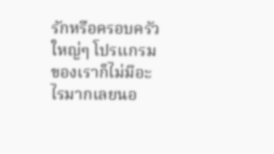รักหรือครอบครัว ใหญ่ๆ โปรแกรมของเราก็ไม่มีอะไรมากเลยนอ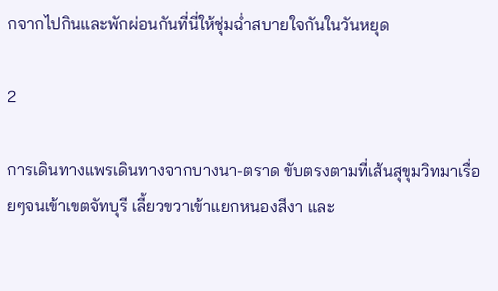กจากไปกินและพักผ่อนกันที่นี่ให้ชุ่มฉ่ำสบายใจกันในวันหยุด

2

การเดินทางแพรเดินทางจากบางนา-ตราด ขับตรงตามที่เส้นสุขุมวิทมาเรื่อยๆจนเข้าเขตจัทบุรี เลี้ยวขวาเข้าแยกหนองสีงา และ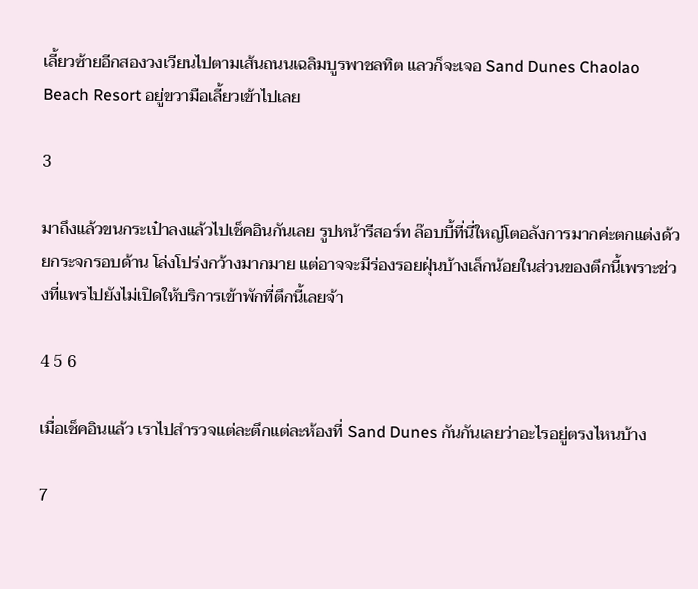เลี้ยวซ้ายอีกสองวงเวียนไปตามเส้นถนนเฉลิมบูรพาชลทิต แลวก็จะเจอ Sand Dunes Chaolao Beach Resort อยู่ขวามือเลี้ยวเข้าไปเลย

3

มาถึงแล้วขนกระเป๋าลงแล้วไปเช็คอินกันเลย รูปหน้ารีสอร์ท ล๊อบบี้ที่นี่ใหญ่โตอลังการมากค่ะตกแต่งด้วยกระจกรอบด้าน โล่งโปร่งกว้างมากมาย แต่อาจจะมีร่องรอยฝุ่นบ้างเล็กน้อยในส่วนของตึกนี้เพราะช่วงที่แพรไปยังไม่เปิดให้บริการเข้าพักที่ตึกนี้เลยจ้า

4 5 6

เมื่อเช็คอินแล้ว เราไปสำรวจแต่ละตึกแต่ละห้องที่ Sand Dunes กันกันเลยว่าอะไรอยู่ตรงไหนบ้าง

7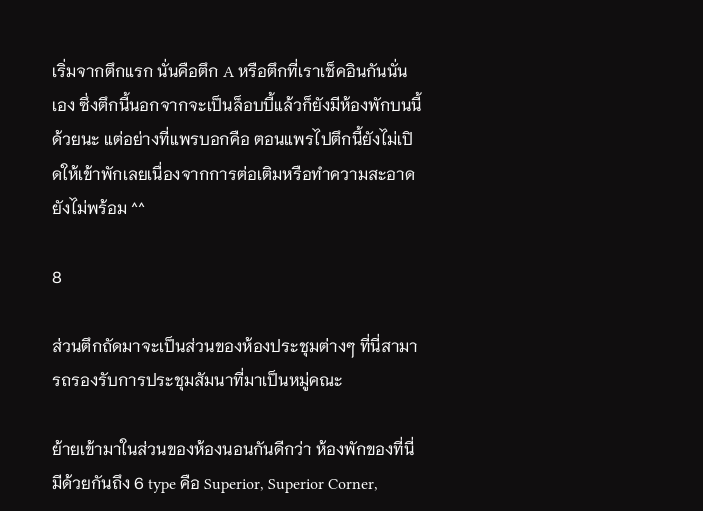เริ่มจากตึกแรก นั่นคือตึก A หรือตึกที่เราเช็คอินกันนั่นเอง ซึ่งตึกนี้นอกจากจะเป็นล็อบบี้แล้วก็ยังมีห้องพักบนนี้ด้วยนะ แต่อย่างที่แพรบอกคือ ตอนแพรไปตึกนี้ยังไม่เปิดให้เข้าพักเลยเนื่องจากการต่อเติมหรือทำความสะอาดยังไม่พร้อม ^^

8

ส่วนตึกถัดมาจะเป็นส่วนของห้องประชุมต่างๆ ที่นี่สามารถรองรับการประชุมสัมนาที่มาเป็นหมู่คณะ

ย้ายเข้ามาในส่วนของห้องนอนกันดีกว่า ห้องพักของที่นี่มีด้วยกันถึง 6 type คือ Superior, Superior Corner,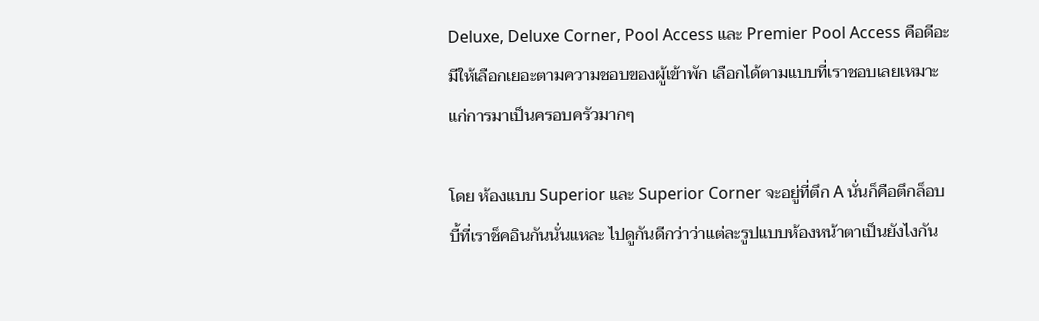Deluxe, Deluxe Corner, Pool Access และ Premier Pool Access คือดีอะมีให้เลือกเยอะตามความชอบของผู้เข้าพัก เลือกได้ตามแบบที่เราชอบเลยเหมาะแก่การมาเป็นครอบครัวมากๆ

โดย ห้องแบบ Superior และ Superior Corner จะอยู่ที่ตึก A นั่นก็คือตึกล็อบบี้ที่เราช็คอินกันนั่นแหละ ไปดูกันดีกว่าว่าแต่ละรูปแบบห้องหน้าตาเป็นยังไงกัน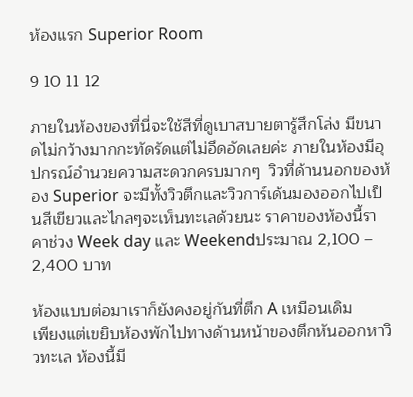ห้องแรก Superior Room

9 10 11 12

ภายในห้องของที่นี่จะใช้สีที่ดูเบาสบายตารู้สึกโล่ง มีขนาดไม่กว้างมากกะทัดรัดแต่ไม่อึดอัดเลยค่ะ ภายในห้องมีอุปกรณ์อำนวยความสะดวกครบมากๆ  วิวที่ด้านนอกของห้อง Superior จะมีทั้งวิวตึกและวิวการ์เด้นมองออกไปเป็นสีเขียวและไกลๆจะเห็นทะเลด้วยนะ ราคาของห้องนี้ราคาช่วง Week day และ Weekendประมาณ 2,100 – 2,400 บาท

ห้องแบบต่อมาเราก็ยังคงอยู่กันที่ตึก A เหมือนเดิม
เพียงแต่เขยิบห้องพักไปทางด้านหน้าของตึกหันออกหาวิวทะเล ห้องนี้มี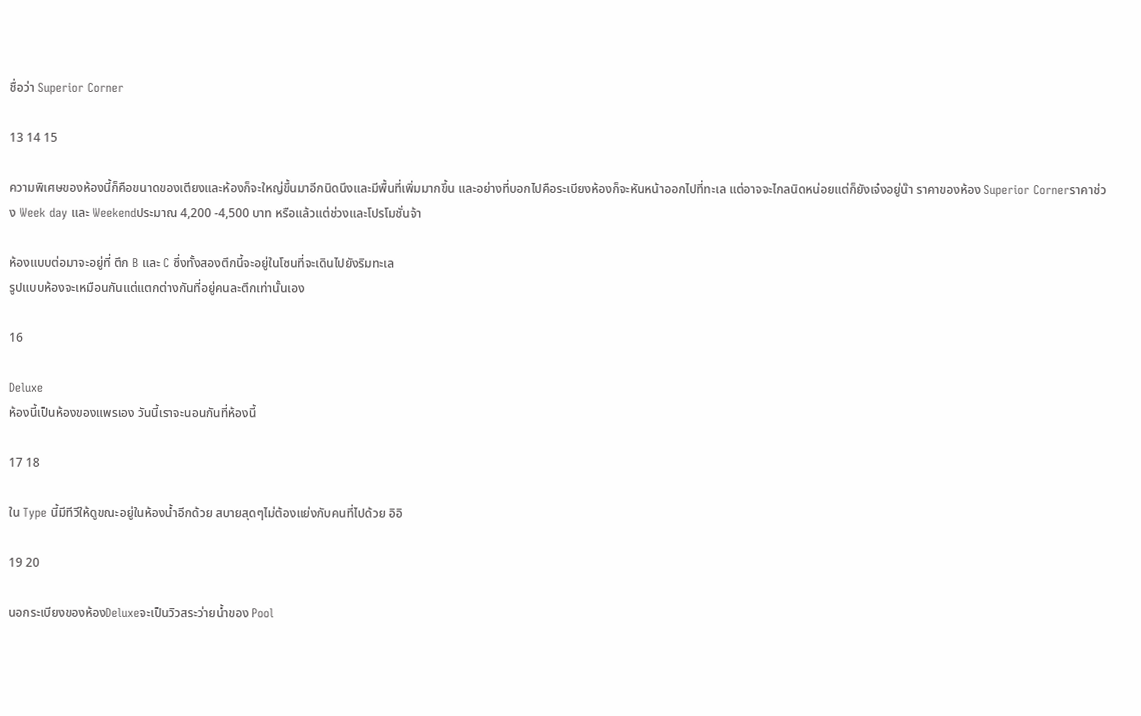ชื่อว่า Superior Corner

13 14 15

ความพิเศษของห้องนี้ก็คือขนาดของเตียงและห้องก็จะใหญ่ขึ้นมาอีกนิดนึงและมีพื้นที่เพิ่มมากขึ้น และอย่างที่บอกไปคือระเบียงห้องก็จะหันหน้าออกไปที่ทะเล แต่อาจจะไกลนิดหน่อยแต่ก็ยังเจ๋งอยู่น๊า ราคาของห้อง Superior Cornerราคาช่วง Week day และ Weekendประมาณ 4,200 -4,500 บาท หรือแล้วแต่ช่วงและโปรโมชั่นจ้า

ห้องแบบต่อมาจะอยู่ที่ ตึก B และ C ซึ่งทั้งสองตึกนี้จะอยู่ในโซนที่จะเดินไปยังริมทะเล
รูปแบบห้องจะเหมือนกันแต่แตกต่างกันที่อยู่คนละตึกเท่านั้นเอง

16

Deluxe
ห้องนี้เป็นห้องของแพรเอง วันนี้เราจะนอนกันที่ห้องนี้

17 18

ใน Type นี้มีทีวีให้ดูขณะอยู่ในห้องน้ำอีกด้วย สบายสุดๆไม่ต้องแย่งกับคนที่ไปด้วย อิอิ

19 20

นอกระเบียงของห้องDeluxeจะเป็นวิวสระว่ายน้ำของ Pool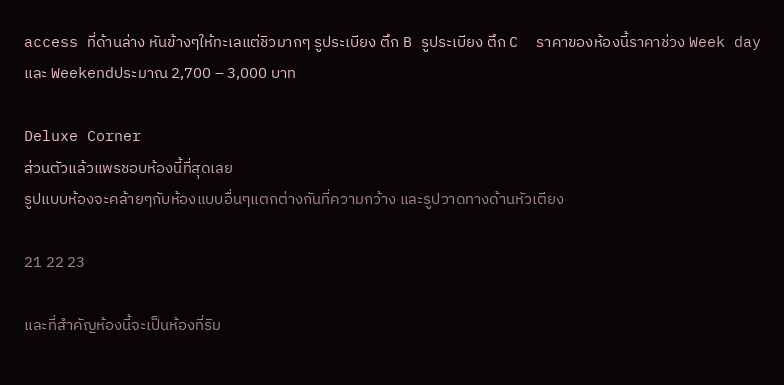access ที่ด้านล่าง หันข้างๆให้ทะเลแต่ชิวมากๆ รูประเบียง ตึก B รูประเบียง ตึก C  ราคาของห้องนี้ราคาช่วง Week day และ Weekendประมาณ 2,700 – 3,000 บาท

Deluxe Corner
ส่วนตัวแล้วแพรชอบห้องนี้ที่สุดเลย
รูปแบบห้องจะคล้ายๆกับห้องแบบอื่นๆแตกต่างกันที่ความกว้าง และรูปวาดทางด้านหัวเตียง

21 22 23

และที่สำคัญห้องนี้จะเป็นห้องที่ริม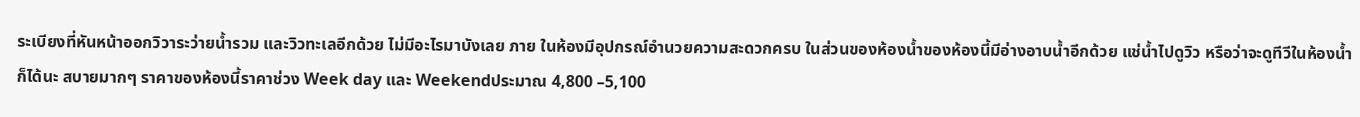ระเบียงที่หันหน้าออกวิวาระว่ายน้ำรวม และวิวทะเลอีกด้วย ไม่มีอะไรมาบังเลย ภาย ในห้องมีอุปกรณ์อำนวยความสะดวกครบ ในส่วนของห้องน้ำของห้องนี้มีอ่างอาบน้ำอีกด้วย แช่น้ำไปดูวิว หรือว่าจะดูทีวีในห้องน้ำก็ได้นะ สบายมากๆ ราคาของห้องนี้ราคาช่วง Week day และ Weekendประมาณ 4,800 –5,100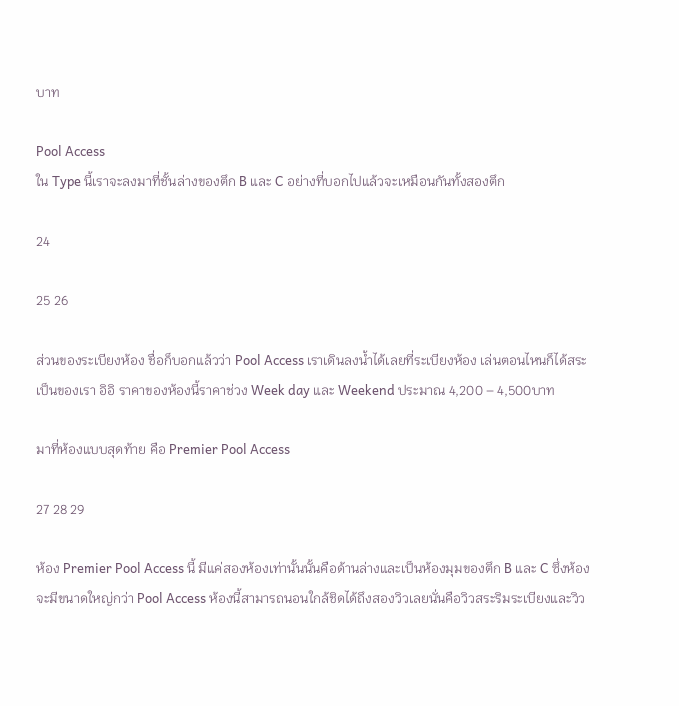บาท

Pool Access
ใน Type นี้เราจะลงมาที่ชั้นล่างของตึก B และ C อย่างที่บอกไปแล้วจะเหมือนกันทั้งสองตึก

24

25 26

ส่วนของระเบียงห้อง ชื่อก็บอกแล้วว่า Pool Access เราเดินลงน้ำได้เลยที่ระเบียงห้อง เล่นตอนไหนก็ได้สระเป็นของเรา อิอิ ราคาของห้องนี้ราคาช่วง Week day และ Weekend ประมาณ 4,200 – 4,500บาท

มาที่ห้องแบบสุดท้าย คือ Premier Pool Access

27 28 29

ห้อง Premier Pool Access นี้ มีแค่สองห้องเท่านั้นนั้นคือด้านล่างและเป็นห้องมุมของตึก B และ C ซึ่งห้องจะมีขนาดใหญ่กว่า Pool Access ห้องนี้สามารถนอนใกล้ชิดได้ถึงสองวิวเลยนั่นคือวิวสระริมระเบียงและวิว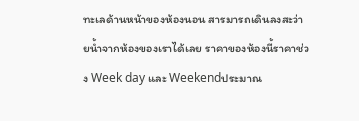ทะเลด้านหน้าของห้องนอน สารมารถเดินลงสะว่ายน้ำจากห้องของเราได้เลย ราคาของห้องนี้ราคาช่วง Week day และ Weekendประมาณ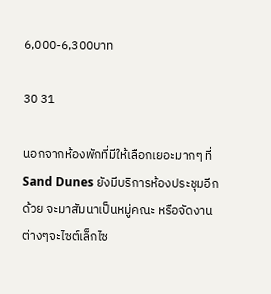6,000-6,300บาท

30 31

นอกจากห้องพักที่มีให้เลือกเยอะมากๆ ที่ Sand Dunes ยังมีบริการห้องประชุมอีกด้วย จะมาสัมนาเป็นหมู่คณะ หรือจัดงานต่างๆจะไซต์เล็กไซ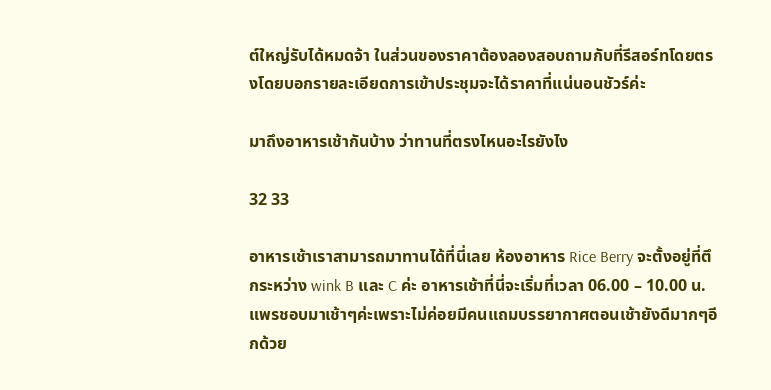ต์ใหญ่รับได้หมดจ้า ในส่วนของราคาต้องลองสอบถามกับที่รีสอร์ทโดยตรงโดยบอกรายละเอียดการเข้าประชุมจะได้ราคาที่แน่นอนชัวร์ค่ะ

มาถึงอาหารเช้ากันบ้าง ว่าทานที่ตรงไหนอะไรยังไง

32 33

อาหารเช้าเราสามารถมาทานได้ที่นี่เลย ห้องอาหาร Rice Berry จะตั้งอยู่ที่ตึกระหว่าง wink B และ C ค่ะ อาหารเช้าที่นี่จะเริ่มที่เวลา 06.00 – 10.00 น.  แพรชอบมาเช้าๆค่ะเพราะไม่ค่อยมีคนแถมบรรยากาศตอนเช้ายังดีมากๆอีกด้วย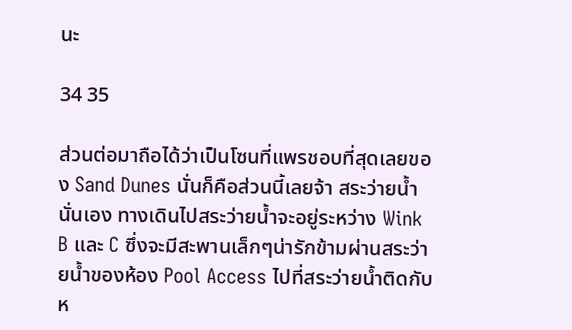นะ

34 35

ส่วนต่อมาถือได้ว่าเป็นโซนที่แพรชอบที่สุดเลยของ Sand Dunes นั่นก็คือส่วนนี้เลยจ้า สระว่ายน้ำนั่นเอง ทางเดินไปสระว่ายน้ำจะอยู่ระหว่าง Wink B และ C ซึ่งจะมีสะพานเล็กๆน่ารักข้ามผ่านสระว่ายน้ำของห้อง Pool Access ไปที่สระว่ายน้ำติดกับห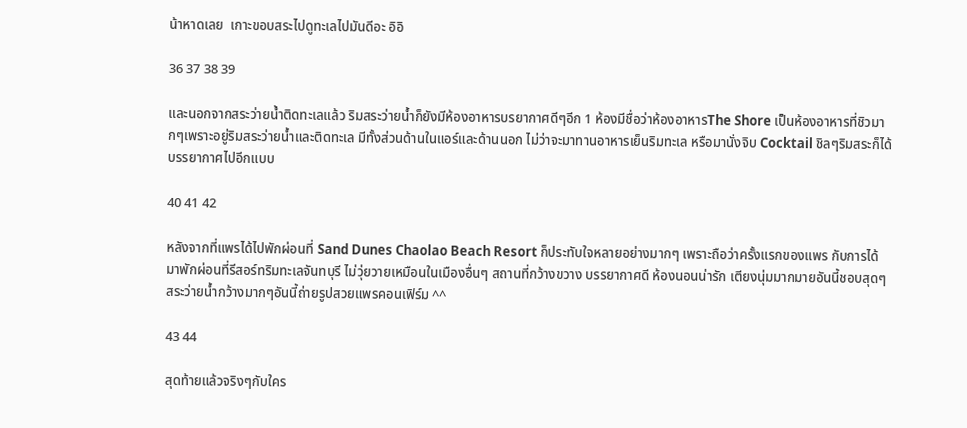น้าหาดเลย  เกาะขอบสระไปดูทะเลไปมันดีอะ อิอิ

36 37 38 39

และนอกจากสระว่ายน้ำติดทะเลแล้ว ริมสระว่ายน้ำก็ยังมีห้องอาหารบรยากาศดีๆอีก 1 ห้องมีชื่อว่าห้องอาหารThe Shore เป็นห้องอาหารที่ชิวมากๆเพราะอยู่ริมสระว่ายน้ำและติดทะเล มีทั้งส่วนด้านในแอร์และด้านนอก ไม่ว่าจะมาทานอาหารเย็นริมทะเล หรือมานั่งจิบ Cocktail ชิลๆริมสระก็ได้บรรยากาศไปอีกแบบ

40 41 42

หลังจากที่แพรได้ไปพักผ่อนที่ Sand Dunes Chaolao Beach Resort ก็ประทับใจหลายอย่างมากๆ เพราะถือว่าครั้งแรกของแพร กับการได้มาพักผ่อนที่รีสอร์ทริมทะเลจันทบุรี ไม่วุ่ยวายเหมือนในเมืองอื่นๆ สถานที่กว้างขวาง บรรยากาศดี ห้องนอนน่ารัก เตียงนุ่มมากมายอันนี้ชอบสุดๆ สระว่ายน้ำกว้างมากๆอันนี้ถ่ายรูปสวยแพรคอนเฟิร์ม ^^

43 44

สุดท้ายแล้วจริงๆกับใคร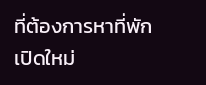ที่ต้องการหาที่พักเปิดใหม่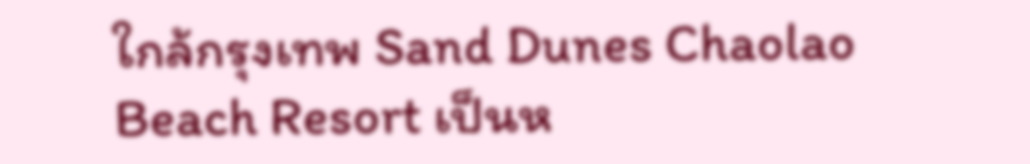ใกล้กรุงเทพ Sand Dunes Chaolao Beach Resort เป็นห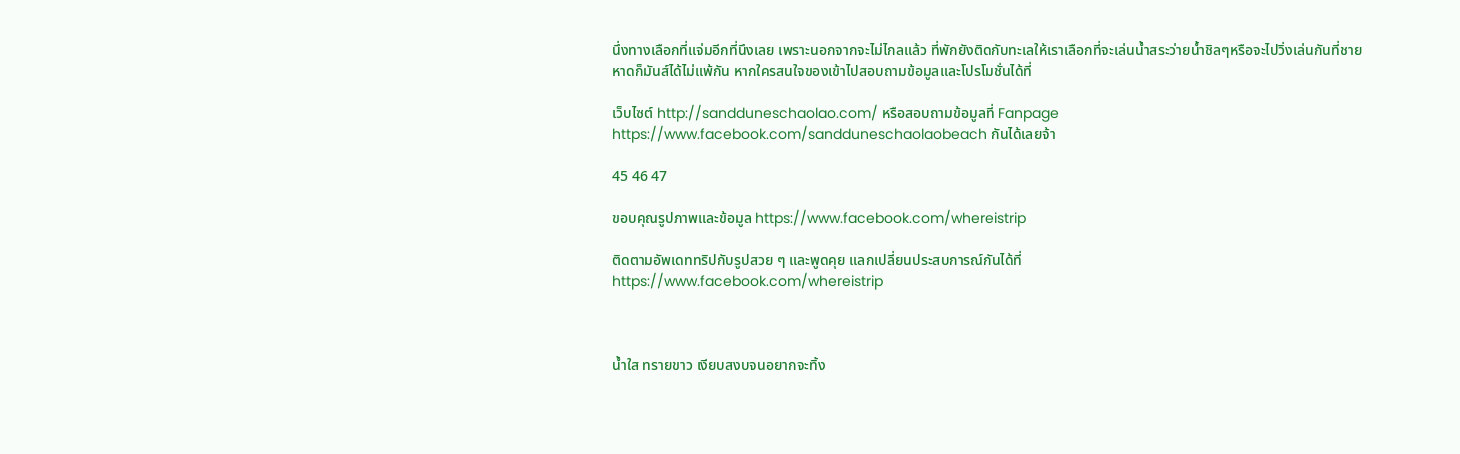นึ่งทางเลือกที่แจ่มอีกที่นึงเลย เพราะนอกจากจะไม่ไกลแล้ว ที่พักยังติดกับทะเลให้เราเลือกที่จะเล่นน้ำสระว่ายน้ำชิลๆหรือจะไปวิ่งเล่นกันที่ชายหาดก็มันส์ได้ไม่แพ้กัน หากใครสนใจของเข้าไปสอบถามข้อมูลและโปรโมชั่นได้ที่

เว็บไซต์ http://sandduneschaolao.com/ หรือสอบถามข้อมูลที่ Fanpage https://www.facebook.com/sandduneschaolaobeach กันได้เลยจ้า

45 46 47

ขอบคุณรูปภาพและข้อมูล https://www.facebook.com/whereistrip

ติดตามอัพเดททริปกับรูปสวย ๆ และพูดคุย แลกเปลี่ยนประสบการณ์กันได้ที่
https://www.facebook.com/whereistrip



น้ำใส ทรายขาว เงียบสงบจนอยากจะทิ้ง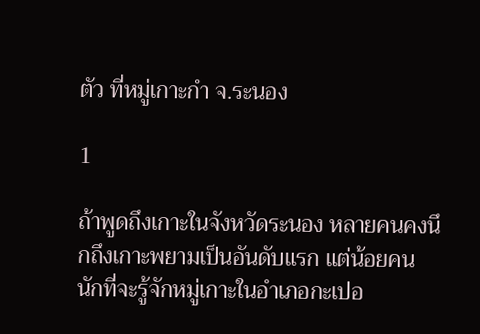ตัว ที่หมู่เกาะกำ จ.ระนอง

1

ถ้าพูดถึงเกาะในจังหวัดระนอง หลายคนคงนึกถึงเกาะพยามเป็นอันดับแรก แต่น้อยคนนักที่จะรู้จักหมู่เกาะในอำเภอกะเปอ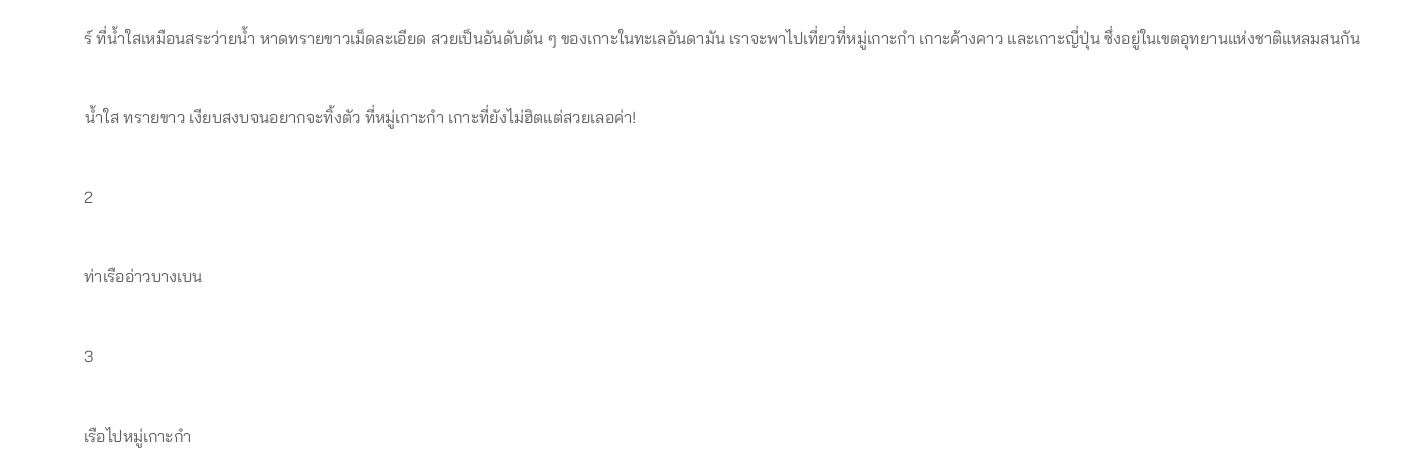ร์ ที่น้ำใสเหมือนสระว่ายน้ำ หาดทรายขาวเม็ดละเอียด สวยเป็นอันดับต้น ๆ ของเกาะในทะเลอันดามัน เราจะพาไปเที่ยวที่หมู่เกาะกำ เกาะค้างคาว และเกาะญี่ปุ่น ซึ่งอยู่ในเขตอุทยานแห่งชาติแหลมสนกัน

น้ำใส ทรายขาว เงียบสงบจนอยากจะทิ้งตัว ที่หมู่เกาะกำ เกาะที่ยังไม่ฮิตแต่สวยเลอค่า!

2

ท่าเรืออ่าวบางเบน

3

เรือไปหมู่เกาะกำ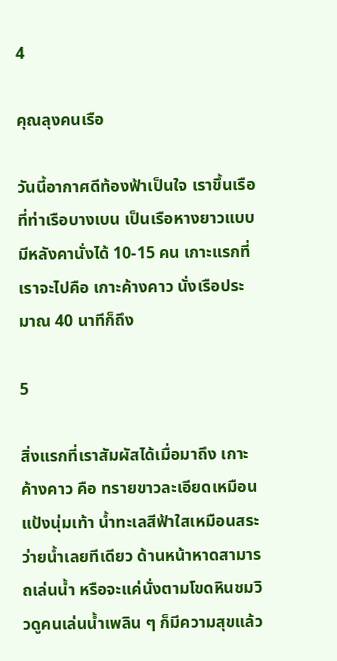4

คุณลุงคนเรือ

วันนี้อากาศดีท้องฟ้าเป็นใจ เราขึ้นเรือที่ท่าเรือบางเบน เป็นเรือหางยาวแบบมีหลังคานั่งได้ 10-15 คน เกาะแรกที่เราจะไปคือ เกาะค้างคาว นั่งเรือประมาณ 40 นาทีก็ถึง

5

สิ่งแรกที่เราสัมผัสได้เมื่อมาถึง เกาะค้างคาว คือ ทรายขาวละเอียดเหมือนแป้งนุ่มเท้า น้ำทะเลสีฟ้าใสเหมือนสระว่ายน้ำเลยทีเดียว ด้านหน้าหาดสามารถเล่นน้ำ หรือจะแค่นั่งตามโขดหินชมวิวดูคนเล่นน้ำเพลิน ๆ ก็มีความสุขแล้ว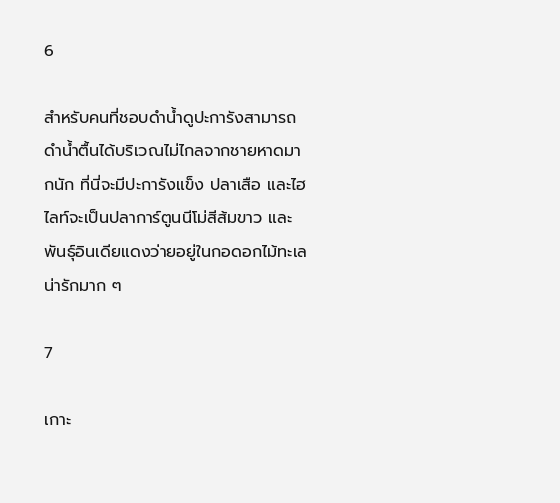6

สำหรับคนที่ชอบดำน้ำดูปะการังสามารถดำน้ำตื้นได้บริเวณไม่ไกลจากชายหาดมากนัก ที่นี่จะมีปะการังแข็ง ปลาเสือ และไฮไลท์จะเป็นปลาการ์ตูนนีโม่สีส้มขาว และพันธุ์อินเดียแดงว่ายอยู่ในกอดอกไม้ทะเลน่ารักมาก ๆ

7

เกาะ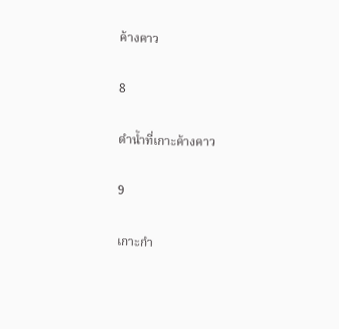ค้างคาว

8

ดำน้ำที่เกาะค้างคาว

9

เกาะกำ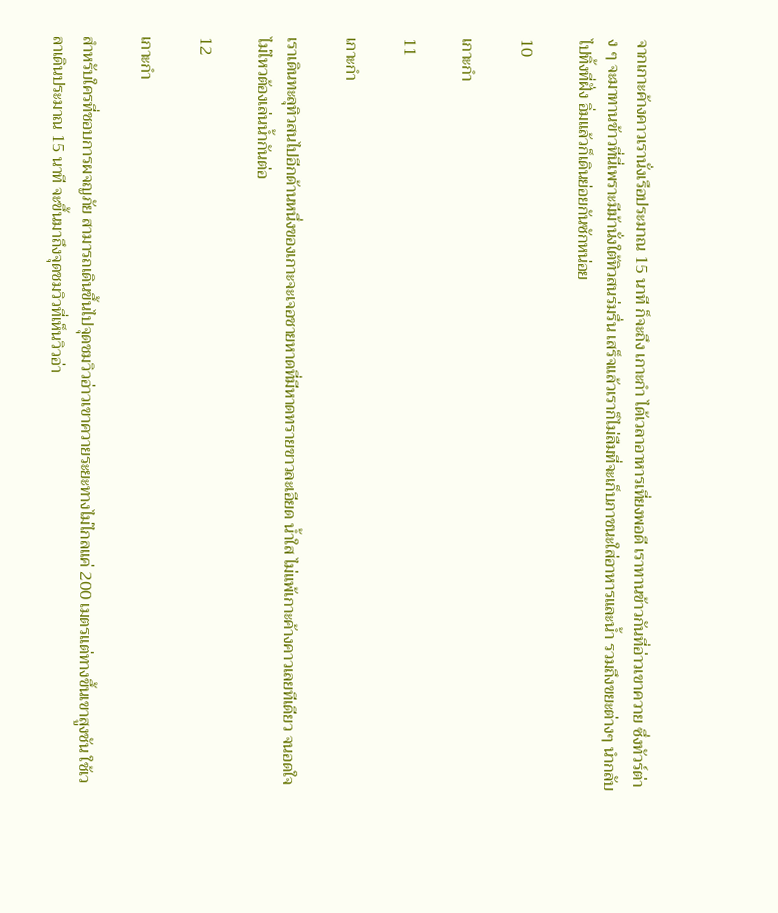จากเกาะค้างคาวเรานั่งเรือประมาณ 15 นาที ก็จะถึง เกาะกำ ได้เวลาอาหารเที่ยงพอดี เราทานข้าวกันที่อ่าวเขาควาย ซึ่งทัวร์ต่าง ๆ จะมาทานข้าวที่นี่เพราะมีม้านั่งใต้ทิวสนร่มรื่น เสร็จแล้วเราก็ไม่ลืมที่จะเก็บภาชนะใส่อาหารและน้ำ รวมถึงขยะต่างๆ นำกลับไปทิ้งที่ฝั่ง อิ่มแล้วก็เดินย่อยกันซักหน่อย

10

เกาะกำ

11

เกาะกำ

เราเดินทะลุทิวสนไปอีกด้านหนึ่งของเกาะจะเจอชายหาดที่มีหาดทรายขาวละเอียด น้ำใส ไม่แพ้เกาะค้างคาวเลยทีเดียว จนอดใจไม่ไหวต้องเล่นน้ำกันต่อ

12

เกาะกำ

สำหรับใครที่ชอบการผจญภัย สามารถเดินขึ้นไปจุดชมวิวอ่าวเขาควายระยะทางไม่ไกลแค่ 200 เมตรแต่ทางขึ้นเขาสูงชัน ใช้เวลาเดินประมาณ 15 นาที จะขึ้นมาถึงจุดชมวิวที่เห็นวิวอ่า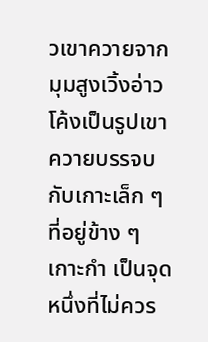วเขาควายจากมุมสูงเวิ้งอ่าวโค้งเป็นรูปเขาควายบรรจบกับเกาะเล็ก ๆ ที่อยู่ข้าง ๆ เกาะกำ เป็นจุดหนึ่งที่ไม่ควร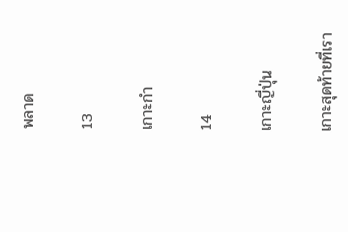พลาด

13

เกาะกำ

14

เกาะญี่ปุ่น

เกาะสุดท้ายที่เรา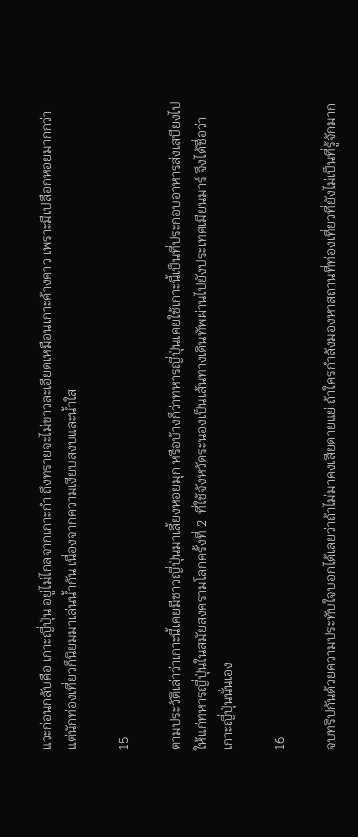แวะก่อนกลับคือ เกาะญี่ปุ่น อยู่ไม่ไกลจากเกาะกำ ถึงทรายจะไม่ขาวละเอียดเหมือนเกาะค้างคาว เพราะมีเปลือกหอยมากกว่า แต่นักท่องเที่ยวก็นิยมมาเล่นน้ำกัน เนื่องจากความเงียบสงบและน้ำใส

15

ตามประวัติเล่าว่าเกาะนี้เคยมีชาวญี่ปุ่นมาเลี้ยงหอยมุก หรือบ้างก็ว่าทหารญี่ปุ่นเคยใช้เกาะนี้เป็นที่ประกอบอาหารส่งเสบียงไปให้แก่ทหารญี่ปุ่นในสมัยสงครามโลกครั้งที่ 2  ที่ใช้จังหวัดระนองเป็นเส้นทางเดินทัพผ่านไปยังประเทศเมียนมาร์ จึงได้ชื่อว่าเกาะญี่ปุ่นนั่นเอง

16

จบทริปกันด้วยความประทับใจบอกได้เลยว่าถ้าไม่มาคงเสียดายแย่ ถ้าใครกำลังมองหาสถานที่ท่องเที่ยวที่ยังไม่เป็นที่รู้จักมาก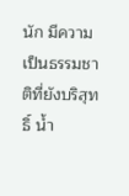นัก มีความเป็นธรรมชาติที่ยังบริสุทธิ์ น้ำ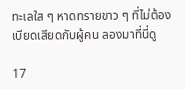ทะเลใส ๆ หาดทรายขาว ๆ ที่ไม่ต้องเบียดเสียดกับผู้คน ลองมาที่นี่ดู

17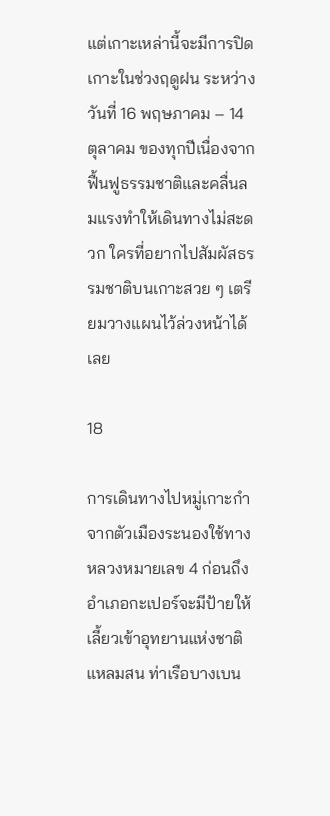แต่เกาะเหล่านี้จะมีการปิดเกาะในช่วงฤดูฝน ระหว่างวันที่ 16 พฤษภาคม – 14 ตุลาคม ของทุกปีเนื่องจากฟื้นฟูธรรมชาติและคลื่นลมแรงทำให้เดินทางไม่สะดวก ใครที่อยากไปสัมผัสธรรมชาติบนเกาะสวย ๆ เตรียมวางแผนไว้ล่วงหน้าได้เลย

18

การเดินทางไปหมู่เกาะกำ จากตัวเมืองระนองใช้ทางหลวงหมายเลข 4 ก่อนถึงอำเภอกะเปอร์จะมีป้ายให้เลี้ยวเข้าอุทยานแห่งชาติแหลมสน ท่าเรือบางเบน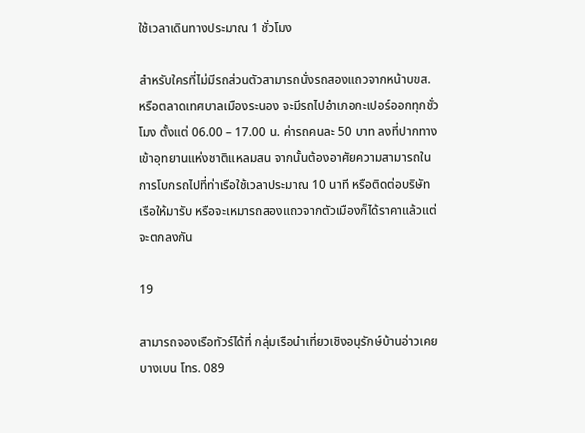ใช้เวลาเดินทางประมาณ 1 ชั่วโมง

สำหรับใครที่ไม่มีรถส่วนตัวสามารถนั่งรถสองแถวจากหน้าบขส. หรือตลาดเทศบาลเมืองระนอง จะมีรถไปอำเภอกะเปอร์ออกทุกชั่วโมง ตั้งแต่ 06.00 – 17.00 น. ค่ารถคนละ 50 บาท ลงที่ปากทางเข้าอุทยานแห่งชาติแหลมสน จากนั้นต้องอาศัยความสามารถในการโบกรถไปที่ท่าเรือใช้เวลาประมาณ 10 นาที หรือติดต่อบริษัทเรือให้มารับ หรือจะเหมารถสองแถวจากตัวเมืองก็ได้ราคาแล้วแต่จะตกลงกัน

19

สามารถจองเรือทัวร์ได้ที่ กลุ่มเรือนำเที่ยวเชิงอนุรักษ์บ้านอ่าวเคย บางเบน โทร. 089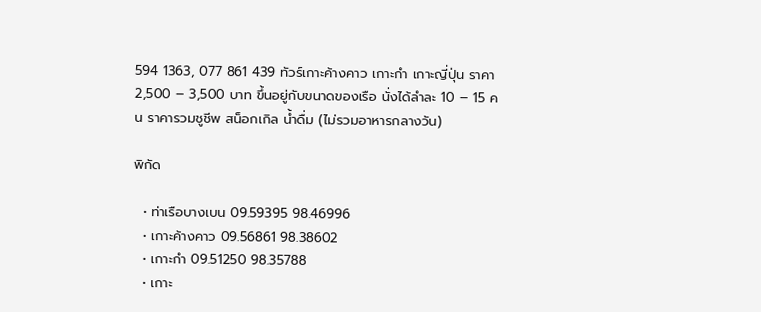594 1363, 077 861 439 ทัวร์เกาะค้างคาว เกาะกำ เกาะญี่ปุ่น ราคา 2,500 – 3,500 บาท ขึ้นอยู่กับขนาดของเรือ นั่งได้ลำละ 10 – 15 คน ราคารวมชูชีพ สน็อกเกิล น้ำดื่ม (ไม่รวมอาหารกลางวัน)

พิกัด

  • ท่าเรือบางเบน 09.59395 98.46996
  • เกาะค้างคาว 09.56861 98.38602
  • เกาะกำ 09.51250 98.35788
  • เกาะ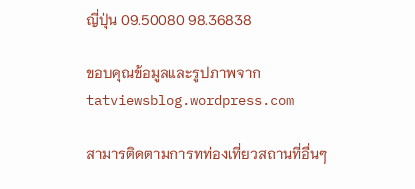ญี่ปุ่น 09.50080 98.36838

ขอบคุณข้อมูลและรูปภาพจาก tatviewsblog.wordpress.com

สามารติดตามการทท่องเที่ยวสถานที่อื่นๆ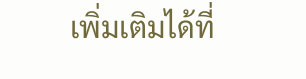เพิ่มเติมได้ที่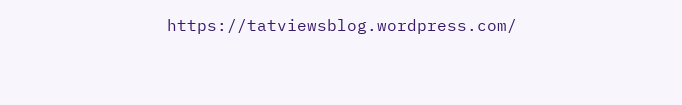https://tatviewsblog.wordpress.com/